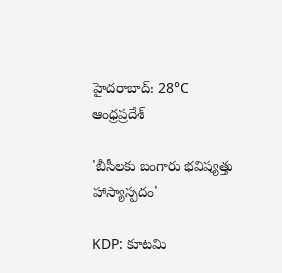హైదరాబాద్: 28°C
ఆంధ్రప్రదేశ్

'బీసీలకు బంగారు భవిష్యత్తు హాస్యాస్పదం'

KDP: కూటమి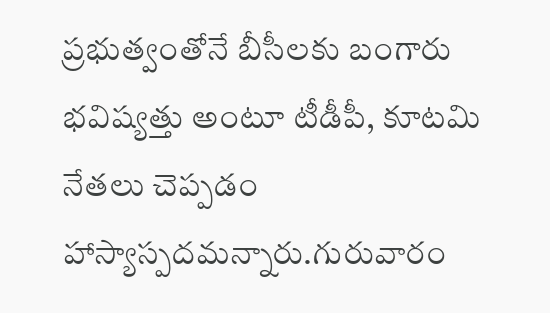ప్రభుత్వంతోనే బీసీలకు బంగారు భవిష్యత్తు అంటూ టీడీపీ, కూటమి నేతలు చెప్పడం హాస్యాస్పదమన్నారు.గురువారం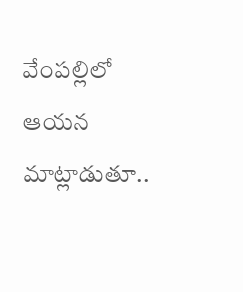వేంపల్లిలో ఆయన మాట్లాడుతూ..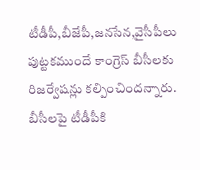టీడీపీ,బీజేపీ,జనసేన,వైసీపీలు పుట్టకముందే కాంగ్రెస్‌ బీసీలకు రిజర్వేషన్లు కల్పించిందన్నారు. బీసీలపై టీడీపీకి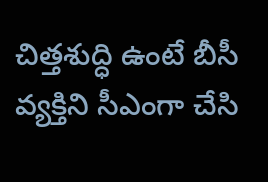చిత్తశుద్ధి ఉంటే బీసీ వ్యక్తిని సీఎంగా చేసి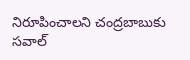నిరూపించాలని చంద్రబాబుకు సవాల్‌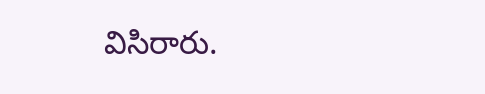విసిరారు.